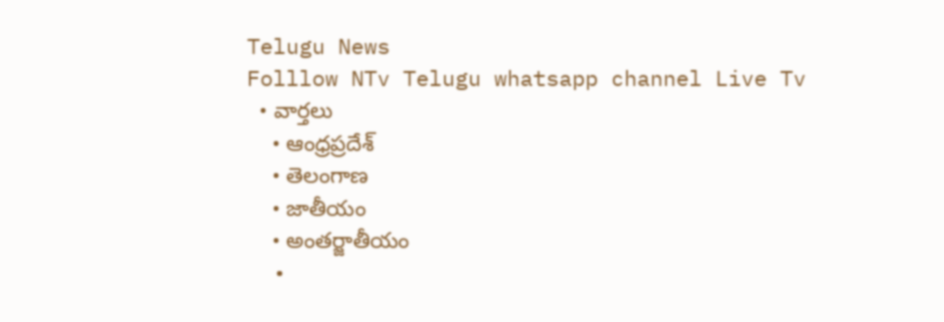Telugu News
Folllow NTv Telugu whatsapp channel Live Tv
  • వార్తలు
    • ఆంధ్రప్రదేశ్
    • తెలంగాణ
    • జాతీయం
    • అంతర్జాతీయం
  •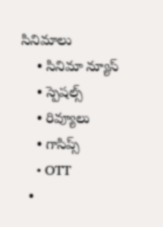సినిమాలు
    • సినిమా న్యూస్
    • స్పెషల్స్
    • రివ్యూలు
    • గాసిప్స్
    • OTT
  •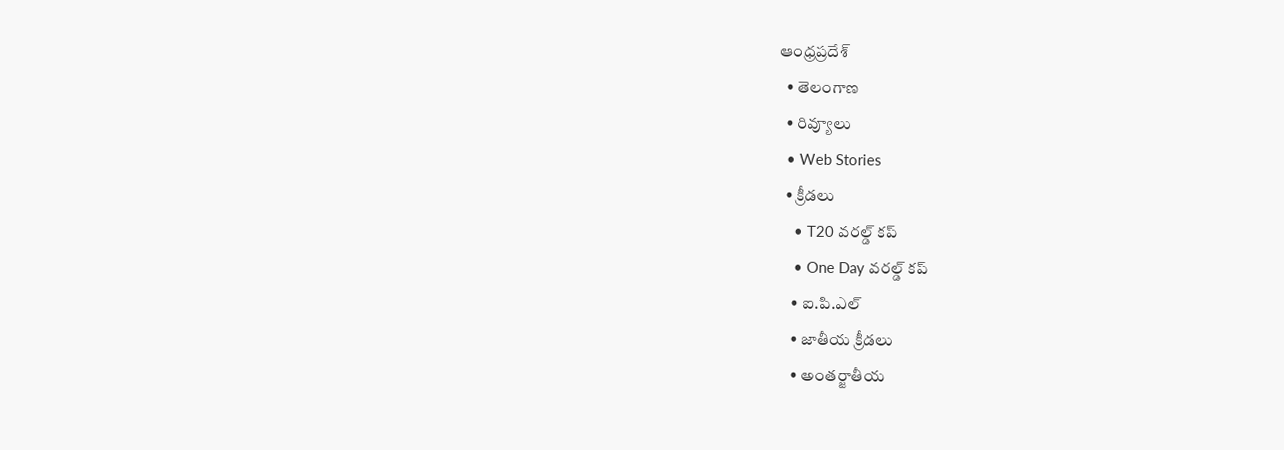ఆంధ్రప్రదేశ్
  • తెలంగాణ
  • రివ్యూలు
  • Web Stories
  • క్రీడలు
    • T20 వరల్డ్ కప్
    • One Day వరల్డ్ కప్
    • ఐ.పి.ఎల్
    • జాతీయ క్రీడలు
    • అంతర్జాతీయ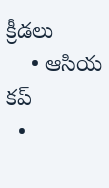క్రీడలు
    • ఆసియ కప్
  •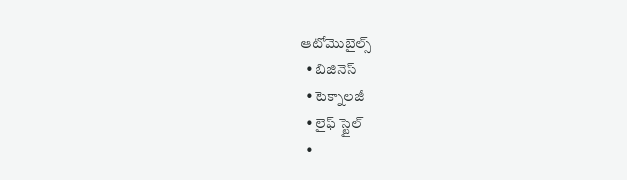ఆటోమొబైల్స్
  • బిజినెస్‌
  • టెక్నాలజీ
  • లైఫ్ స్టైల్
  •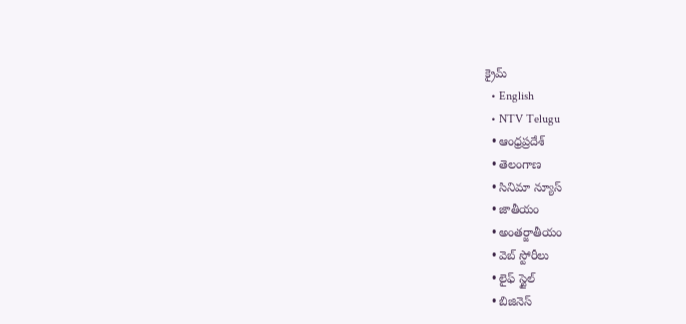క్రైమ్
  • English
  • NTV Telugu
  • ఆంధ్రప్రదేశ్
  • తెలంగాణ
  • సినిమా న్యూస్
  • జాతీయం
  • అంతర్జాతీయం
  • వెబ్ స్టోరీలు
  • లైఫ్ స్టైల్
  • బిజినెస్‌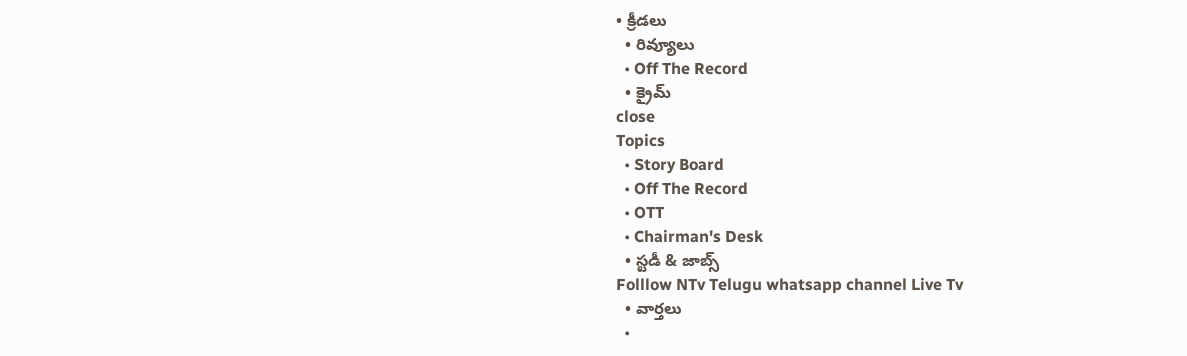• క్రీడలు
  • రివ్యూలు
  • Off The Record
  • క్రైమ్
close
Topics
  • Story Board
  • Off The Record
  • OTT
  • Chairman's Desk
  • స్టడీ & జాబ్స్
Folllow NTv Telugu whatsapp channel Live Tv
  • వార్తలు
  •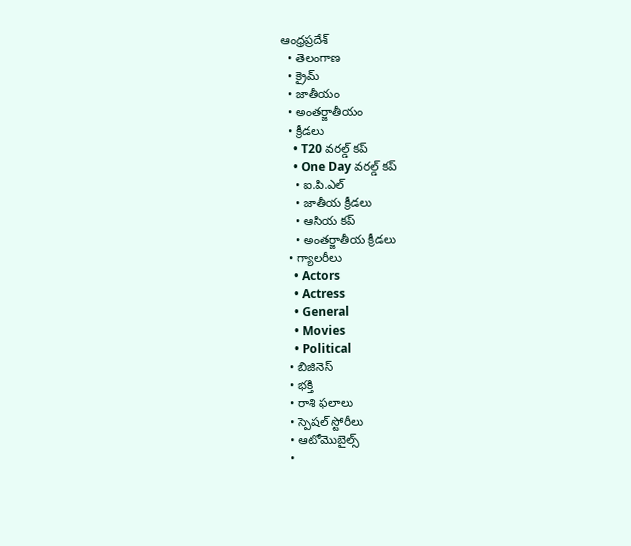ఆంధ్రప్రదేశ్
  • తెలంగాణ
  • క్రైమ్
  • జాతీయం
  • అంతర్జాతీయం
  • క్రీడలు
    • T20 వరల్డ్ కప్
    • One Day వరల్డ్ కప్
    • ఐ.పి.ఎల్
    • జాతీయ క్రీడలు
    • ఆసియ కప్
    • అంతర్జాతీయ క్రీడలు
  • గ్యాలరీలు
    • Actors
    • Actress
    • General
    • Movies
    • Political
  • బిజినెస్‌
  • భక్తి
  • రాశి ఫలాలు
  • స్పెషల్‌ స్టోరీలు
  • ఆటోమొబైల్స్
  •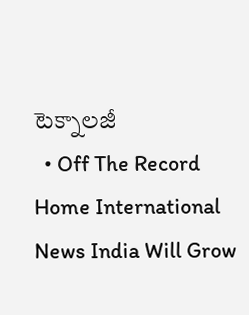టెక్నాలజీ
  • Off The Record
Home International News India Will Grow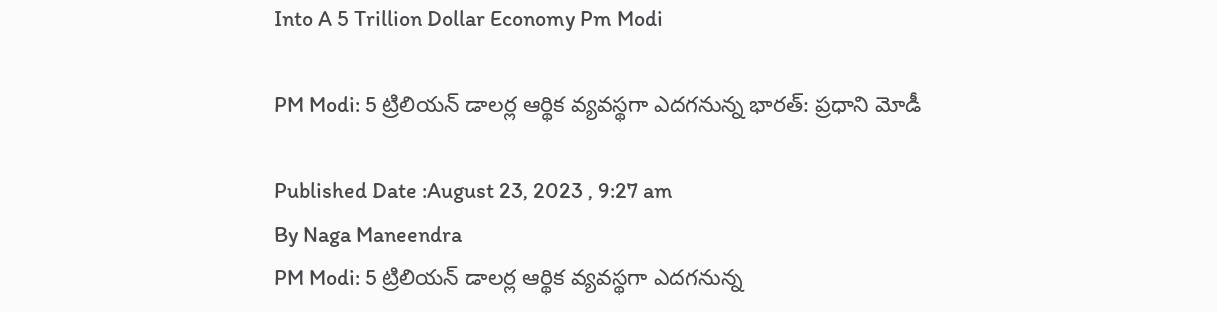Into A 5 Trillion Dollar Economy Pm Modi

PM Modi: 5 ట్రిలియన్‌ డాలర్ల ఆర్థిక వ్యవస్థగా ఎదగనున్న భారత్‌: ప్రధాని మోడీ

Published Date :August 23, 2023 , 9:27 am
By Naga Maneendra
PM Modi: 5 ట్రిలియన్‌ డాలర్ల ఆర్థిక వ్యవస్థగా ఎదగనున్న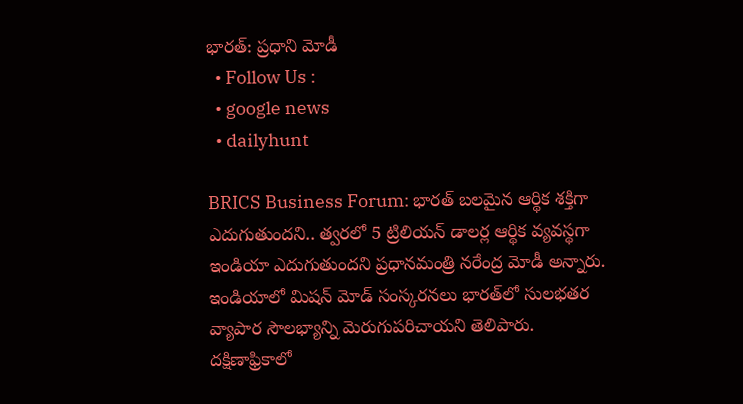భారత్‌: ప్రధాని మోడీ
  • Follow Us :
  • google news
  • dailyhunt

BRICS Business Forum: భారత్‌ బలమైన ఆర్థిక శక్తిగా ఎదుగుతుందని.. త్వరలో 5 ట్రిలియన్‌ డాలర్ల ఆర్థిక వ్యవస్థగా ఇండియా ఎదుగుతుందని ప్రధానమంత్రి నరేంద్ర మోడీ అన్నారు. ఇండియాలో మిషన్‌ మోడ్‌ సంస్కరనలు భారత్‌లో సులభతర వ్యాపార సౌలభ్యాన్ని మెరుగుపరిచాయని తెలిపారు. దక్షిణాఫ్రికాలో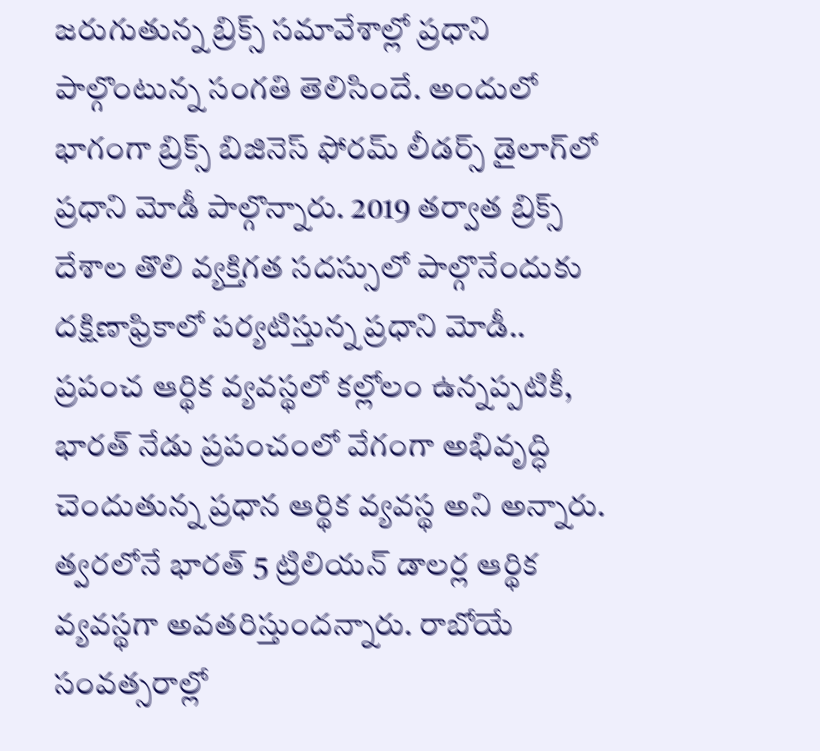జరుగుతున్న బ్రిక్స్ సమావేశాల్లో ప్రధాని పాల్గొంటున్న సంగతి తెలిసిందే. అందులో భాగంగా బ్రిక్స్‌ బిజినెస్‌ ఫోరమ్‌ లీడర్స్‌ డైలాగ్‌లో ప్రధాని మోడీ పాల్గొన్నారు. 2019 తర్వాత బ్రిక్స్ దేశాల తొలి వ్యక్తిగత సదస్సులో పాల్గొనేందుకు దక్షిణాఫ్రికాలో పర్యటిస్తున్న ప్రధాని మోడీ.. ప్రపంచ ఆర్థిక వ్యవస్థలో కల్లోలం ఉన్నప్పటికీ, భారత్ నేడు ప్రపంచంలో వేగంగా అభివృద్ధి చెందుతున్న ప్రధాన ఆర్థిక వ్యవస్థ అని అన్నారు. త్వరలోనే భారత్ 5 ట్రిలియన్ డాలర్ల ఆర్థిక వ్యవస్థగా అవతరిస్తుందన్నారు. రాబోయే సంవత్సరాల్లో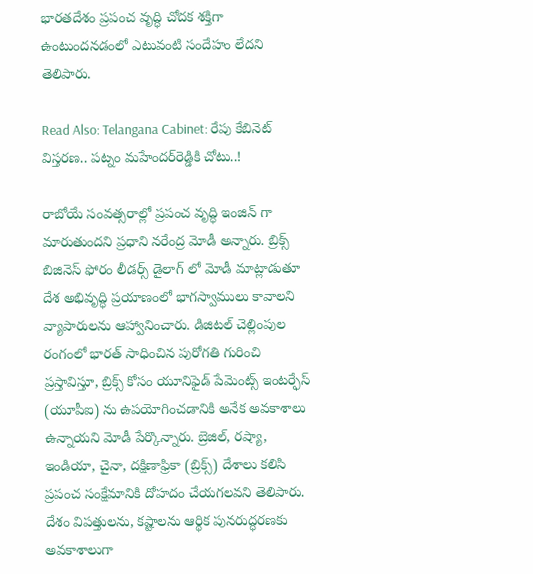భారతదేశం ప్రపంచ వృద్ధి చోదక శక్తిగా ఉంటుందనడంలో ఎటువంటి సందేహం లేదని తెలిపారు.

Read Also: Telangana Cabinet: రేపు కేబినెట్ విస్తరణ.. పట్నం మహేందర్‌రెడ్డికి చోటు..!

రాబోయే సంవత్సరాల్లో ప్రపంచ వృద్ధి ఇంజిన్ గా మారుతుంద‌ని ప్రధాని నరేంద్ర మోడీ అన్నారు. బ్రిక్స్ బిజినెస్ ఫోరం లీడర్స్ డైలాగ్ లో మోడీ మాట్లాడుతూ దేశ అభివృద్ధి ప్రయాణంలో భాగస్వాములు కావాలని వ్యాపారులను ఆహ్వానించారు. డిజిటల్ చెల్లింపుల రంగంలో భారత్ సాధించిన పురోగతి గురించి ప్రస్తావిస్తూ, బ్రిక్స్ కోసం యూనిఫైడ్ పేమెంట్స్ ఇంటర్ఫేస్ (యూపీఐ) ను ఉపయోగించడానికి అనేక అవకాశాలు ఉన్నాయని మోడీ పేర్కొన్నారు. బ్రెజిల్, రష్యా, ఇండియా, చైనా, దక్షిణాఫ్రికా (బ్రిక్స్) దేశాలు కలిసి ప్రపంచ సంక్షేమానికి దోహదం చేయగలవని తెలిపారు. దేశం విపత్తులను, కష్టాలను ఆర్థిక పునరుద్ధరణకు అవకాశాలుగా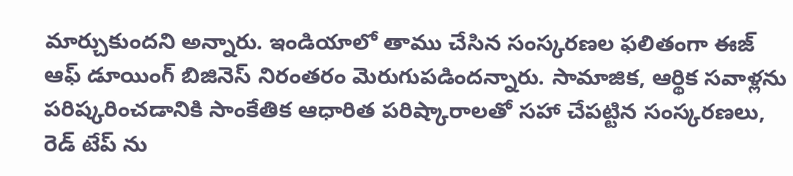మార్చుకుందని అన్నారు. ఇండియాలో తాము చేసిన సంస్కరణల ఫలితంగా ఈజ్‌ ఆఫ్ డూయింగ్ బిజినెస్ నిరంతరం మెరుగుపడిందన్నారు. సామాజిక, ఆర్థిక సవాళ్లను పరిష్కరించడానికి సాంకేతిక ఆధారిత పరిష్కారాలతో సహా చేపట్టిన సంస్కరణలు, రెడ్ టేప్ ను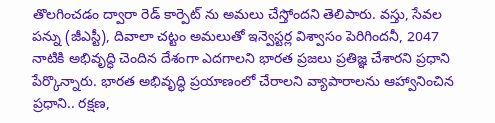తొలగించడం ద్వారా రెడ్ కార్పెట్ ను అమలు చేస్తోందని తెలిపారు. వస్తు, సేవల పన్ను (జీఎస్టీ), దివాలా చట్టం అమలుతో ఇన్వెస్టర్ల విశ్వాసం పెరిగిందనీ, 2047 నాటికి అభివృద్ధి చెందిన దేశంగా ఎదగాలని భారత ప్రజలు ప్రతిజ్ఞ చేశారని ప్రధాని పేర్కొన్నారు. భారత అభివృద్ధి ప్రయాణంలో చేరాలని వ్యాపారాలను ఆహ్వానించిన ప్రధాని.. రక్షణ,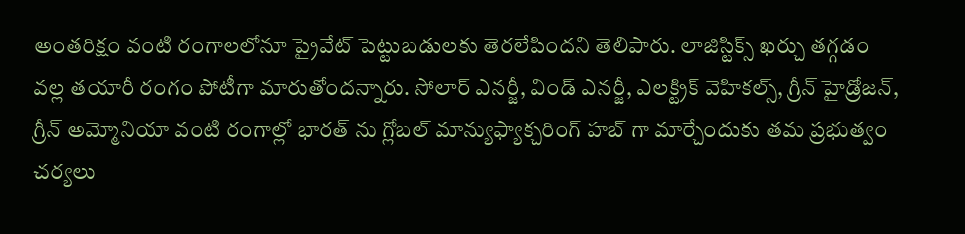అంతరిక్షం వంటి రంగాలలోనూ ప్రైవేట్ పెట్టుబడులకు తెరలేపిందని తెలిపారు. లాజిస్టిక్స్ ఖర్చు తగ్గడం వల్ల తయారీ రంగం పోటీగా మారుతోందన్నారు. సోలార్ ఎనర్జీ, విండ్ ఎనర్జీ, ఎలక్ట్రిక్ వెహికల్స్, గ్రీన్ హైడ్రోజన్, గ్రీన్ అమ్మోనియా వంటి రంగాల్లో భారత్ ను గ్లోబల్ మాన్యుఫ్యాక్చరింగ్ హబ్ గా మార్చేందుకు తమ ప్రభుత్వం చర్యలు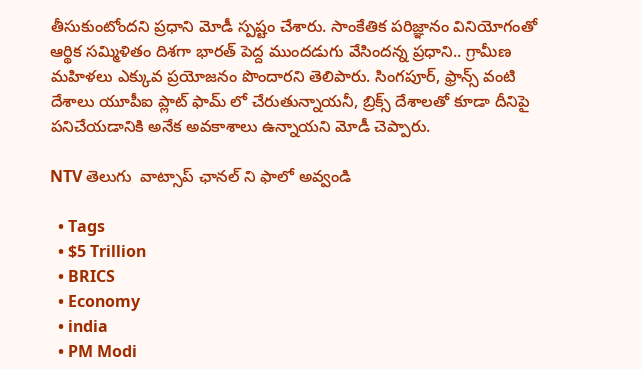తీసుకుంటోందని ప్రధాని మోడీ స్పష్టం చేశారు. సాంకేతిక పరిజ్ఞానం వినియోగంతో ఆర్థిక సమ్మిళితం దిశగా భారత్ పెద్ద ముందడుగు వేసిందన్న ప్రధాని.. గ్రామీణ మహిళలు ఎక్కువ ప్రయోజనం పొందారని తెలిపారు. సింగపూర్, ఫ్రాన్స్ వంటి దేశాలు యూపీఐ ప్లాట్ ఫామ్ లో చేరుతున్నాయనీ, బ్రిక్స్ దేశాలతో కూడా దీనిపై పనిచేయడానికి అనేక అవకాశాలు ఉన్నాయని మోడీ చెప్పారు.

NTV తెలుగు  వాట్సాప్ ఛానల్ ని ఫాలో అవ్వండి

  • Tags
  • $5 Trillion
  • BRICS
  • Economy
  • india
  • PM Modi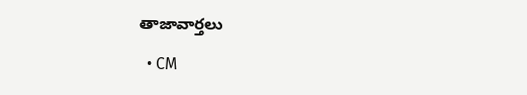తాజావార్తలు

  • CM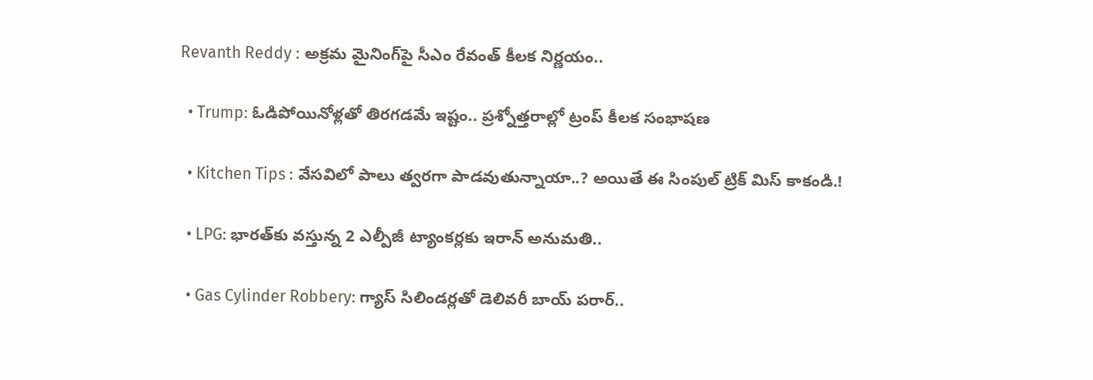Revanth Reddy : అక్రమ మైనింగ్‌పై సీఎం రేవంత్‌ కీలక నిర్ణయం..

  • Trump: ఓడిపోయినోళ్లతో తిరగడమే ఇష్టం.. ప్రశ్నోత్తరాల్లో ట్రంప్ కీలక సంభాషణ

  • Kitchen Tips : వేసవిలో పాలు త్వరగా పాడవుతున్నాయా..? అయితే ఈ సింపుల్ ట్రిక్ మిస్ కాకండి.!

  • LPG: భారత్‌కు వస్తున్న 2 ఎల్పీజీ ట్యాంకర్లకు ఇరాన్ అనుమతి..

  • Gas Cylinder Robbery: గ్యాస్‌ సిలిండర్లతో డెలివరీ బాయ్‌ పరార్..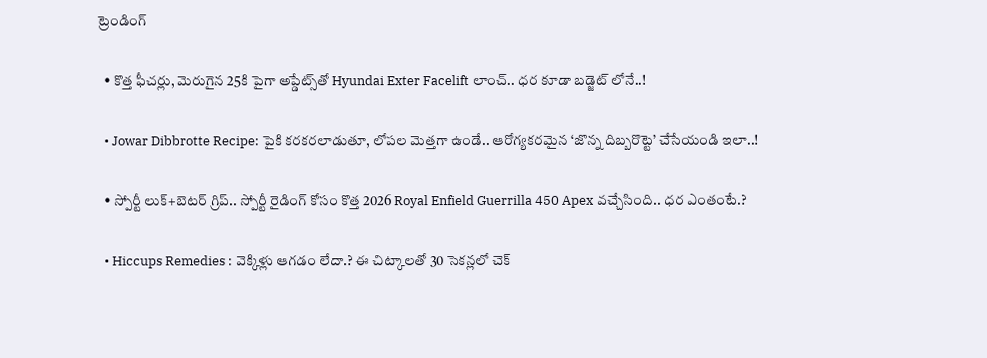ట్రెండింగ్‌

  • కొత్త ఫీచర్లు, మెరుగైన 25కి పైగా అప్డేట్స్‌తో Hyundai Exter Facelift లాంచ్.. ధర కూడా బడ్జెట్ లోనే..!

  • Jowar Dibbrotte Recipe: పైకి కరకరలాడుతూ, లోపల మెత్తగా ఉండే.. ఆరోగ్యకరమైన ‘జొన్న దిబ్బరొట్టె’ చేసేయండి ఇలా..!

  • స్పోర్టీ లుక్+బెటర్ గ్రిప్.. స్పోర్టీ రైడింగ్ కోసం కొత్త 2026 Royal Enfield Guerrilla 450 Apex వచ్చేసింది.. ధర ఎంతంటే.?

  • Hiccups Remedies : వెక్కిళ్లు ఆగడం లేదా.? ఈ చిట్కాలతో 30 సెకన్లలో చెక్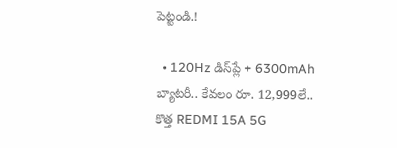పెట్టండి.!

  • 120Hz డిస్‌ప్లే + 6300mAh బ్యాటరీ.. కేవలం రూ. 12,999లే.. కొత్త REDMI 15A 5G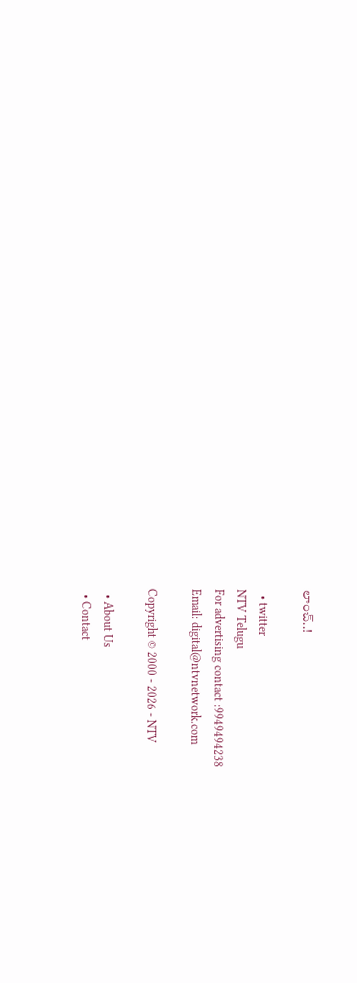లాంచ్..!

  • twitter
NTV Telugu
For advertising contact :9949494238
Email: digital@ntvnetwork.com

Copyright © 2000 - 2026 - NTV

  • About Us
  • Contact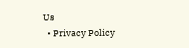Us
  • Privacy Policy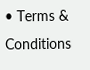• Terms & Conditions